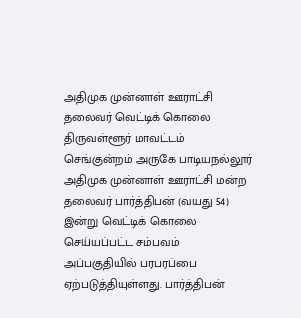அதிமுக முன்னாள் ஊராட்சி தலைவர் வெட்டிக் கொலை
திருவள்ளூர் மாவட்டம் செங்குன்றம் அருகே பாடியநல்லூர் அதிமுக முன்னாள் ஊராட்சி மன்ற தலைவர் பார்த்திபன் (வயது 54) இன்று வெட்டிக் கொலை செய்யப்பட்ட சம்பவம் அப்பகுதியில் பரபரப்பை ஏற்படுத்தியுள்ளது. பார்த்திபன்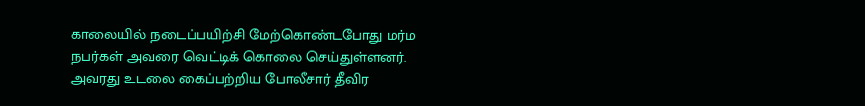காலையில் நடைப்பயிற்சி மேற்கொண்டபோது மர்ம நபர்கள் அவரை வெட்டிக் கொலை செய்துள்ளனர். அவரது உடலை கைப்பற்றிய போலீசார் தீவிர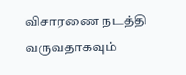விசாரணை நடத்தி வருவதாகவும்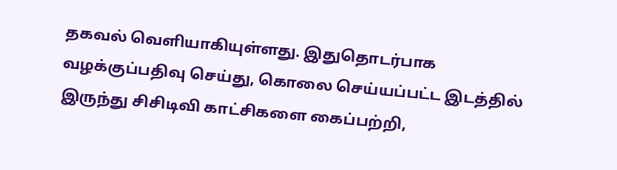தகவல் வெளியாகியுள்ளது. இதுதொடர்பாக வழக்குப்பதிவு செய்து, கொலை செய்யப்பட்ட இடத்தில் இருந்து சிசிடிவி காட்சிகளை கைப்பற்றி,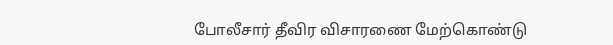போலீசார் தீவிர விசாரணை மேற்கொண்டு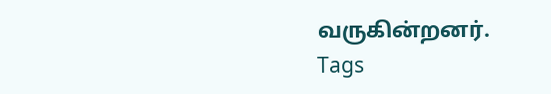வருகின்றனர்.
Tags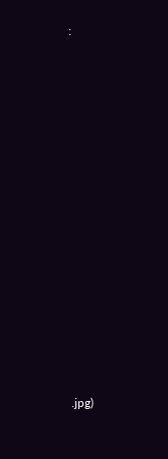:














.jpg)